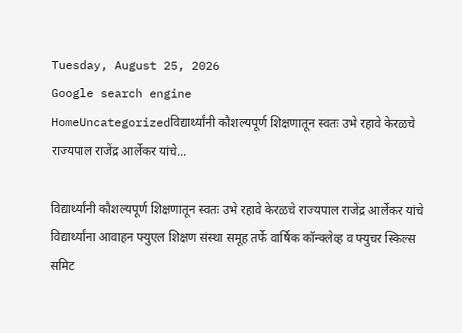Tuesday, August 25, 2026
Google search engine
HomeUncategorizedविद्यार्थ्यांनी कौशल्यपूर्ण शिक्षणातून स्वतः उभे रहावे केरळचे राज्यपाल राजेंद्र आर्लेकर यांचे...

विद्यार्थ्यांनी कौशल्यपूर्ण शिक्षणातून स्वतः उभे रहावे केरळचे राज्यपाल राजेंद्र आर्लेकर यांचे विद्यार्थ्यांना आवाहन फ्युएल शिक्षण संस्था समूह तर्फे वार्षिक कॉन्क्लेव्ह व फ्युचर स्किल्स समिट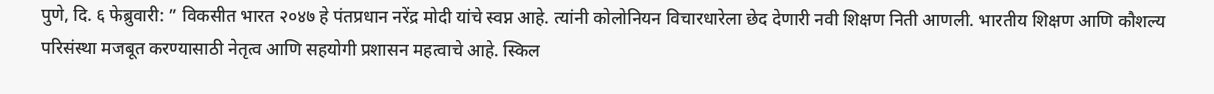पुणे, दि. ६ फेब्रुवारी: ” विकसीत भारत २०४७ हे पंतप्रधान नरेंद्र मोदी यांचे स्वप्न आहे. त्यांनी कोलोनियन विचारधारेला छेद देणारी नवी शिक्षण निती आणली. भारतीय शिक्षण आणि कौशल्य परिसंस्था मजबूत करण्यासाठी नेतृत्व आणि सहयोगी प्रशासन महत्वाचे आहे. स्किल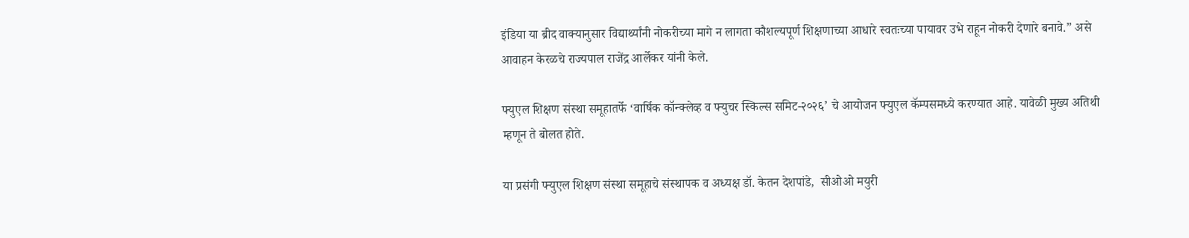इंडिया या ब्रीद वाक्यानुसार विद्यार्थ्यांनी नोकरीच्या मागे न लागता कौशल्यपूर्ण शिक्षणाच्या आधारे स्वतःच्या पायावर उभे राहून नोकरी देणारे बनावे.” असे आवाहन केरळचे राज्यपाल राजेंद्र आर्लेकर यांनी केले.

फ्युएल शिक्षण संस्था समूहातर्फे ‘वार्षिक कॉन्क्लेव्ह व फ्युचर स्किल्स समिट-२०२६’ चे आयोजन फ्युएल कॅम्पसमध्ये करण्यात आहे. यावेळी मुख्य अतिथी म्हणून ते बोलत होते.

या प्रसंगी फ्युएल शिक्षण संस्था समूहाचे संस्थापक व अध्यक्ष डॉ. केतन देशपांडे,  सीओओ मयुरी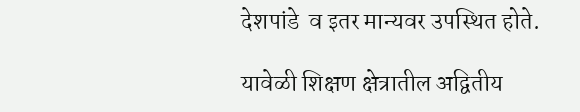देशपांडे  व इतर मान्यवर उपस्थित होते.

यावेळी शिक्षण क्षेत्रातील अद्वितीय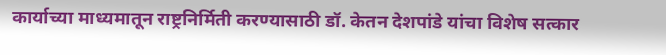कार्याच्या माध्यमातून राष्ट्रनिर्मिती करण्यासाठी डॉ. केतन देशपांडे यांचा विशेष सत्कार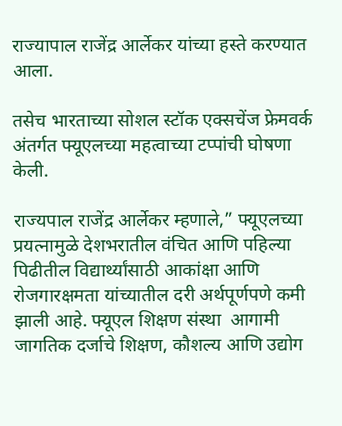राज्यापाल राजेंद्र आर्लेकर यांच्या हस्ते करण्यात आला.

तसेच भारताच्या सोशल स्टॉक एक्सचेंज फ्रेमवर्क अंतर्गत फ्यूएलच्या महत्वाच्या टप्पांची घोषणा केली.

राज्यपाल राजेंद्र आर्लेकर म्हणाले,” फ्यूएलच्या प्रयत्नामुळे देशभरातील वंचित आणि पहिल्या पिढीतील विद्यार्थ्यांसाठी आकांक्षा आणि रोजगारक्षमता यांच्यातील दरी अर्थपूर्णपणे कमी झाली आहे. फ्यूएल शिक्षण संस्था  आगामी जागतिक दर्जाचे शिक्षण, कौशल्य आणि उद्योग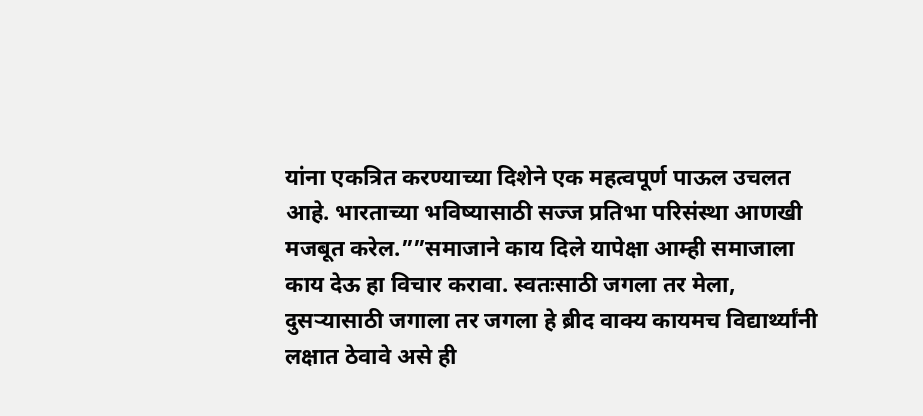यांना एकत्रित करण्याच्या दिशेने एक महत्वपूर्ण पाऊल उचलत आहे. भारताच्या भविष्यासाठी सज्ज प्रतिभा परिसंस्था आणखी मजबूत करेल.””समाजाने काय दिले यापेक्षा आम्ही समाजाला काय देऊ हा विचार करावा. स्वतःसाठी जगला तर मेला, दुसर्‍यासाठी जगाला तर जगला हे ब्रीद वाक्य कायमच विद्यार्थ्यांनी लक्षात ठेवावे असे ही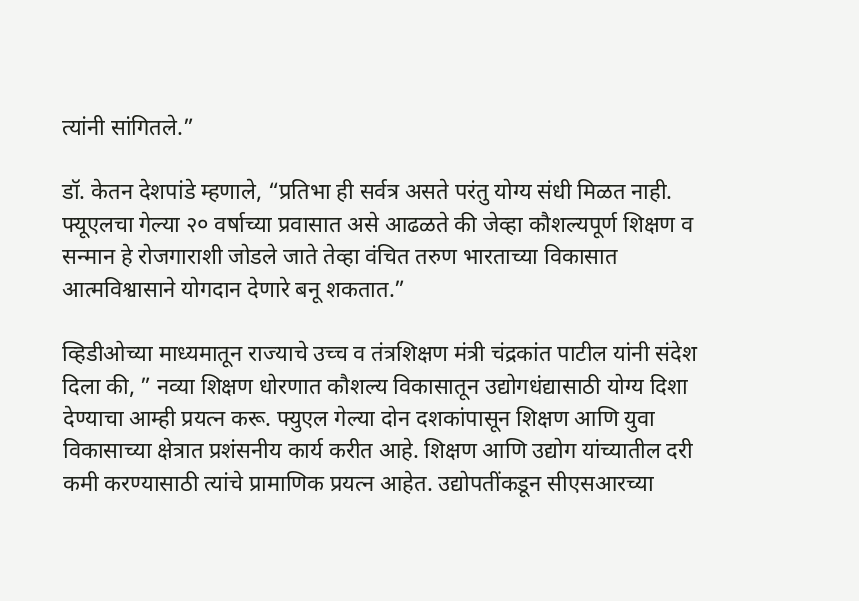त्यांनी सांगितले.”

डॉ. केतन देशपांडे म्हणाले, “प्रतिभा ही सर्वत्र असते परंतु योग्य संधी मिळत नाही. फ्यूएलचा गेल्या २० वर्षाच्या प्रवासात असे आढळते की जेव्हा कौशल्यपूर्ण शिक्षण व सन्मान हे रोजगाराशी जोडले जाते तेव्हा वंचित तरुण भारताच्या विकासात आत्मविश्वासाने योगदान देणारे बनू शकतात.”

व्हिडीओच्या माध्यमातून राज्याचे उच्च व तंत्रशिक्षण मंत्री चंद्रकांत पाटील यांनी संदेश दिला की, ” नव्या शिक्षण धोरणात कौशल्य विकासातून उद्योगधंद्यासाठी योग्य दिशा देण्याचा आम्ही प्रयत्न करू. फ्युएल गेल्या दोन दशकांपासून शिक्षण आणि युवा विकासाच्या क्षेत्रात प्रशंसनीय कार्य करीत आहे. शिक्षण आणि उद्योग यांच्यातील दरी कमी करण्यासाठी त्यांचे प्रामाणिक प्रयत्न आहेत. उद्योपतींकडून सीएसआरच्या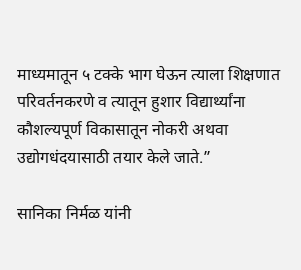माध्यमातून ५ टक्के भाग घेऊन त्याला शिक्षणात परिवर्तनकरणे व त्यातून हुशार विद्यार्थ्यांना कौशल्यपूर्ण विकासातून नोकरी अथवा उद्योगधंदयासाठी तयार केले जाते.”

सानिका निर्मळ यांनी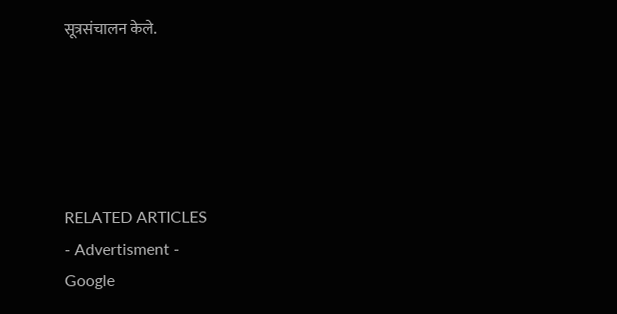सूत्रसंचालन केले.





RELATED ARTICLES
- Advertisment -
Google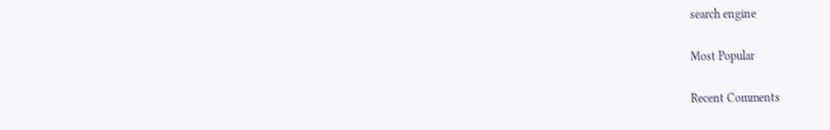search engine

Most Popular

Recent Comments